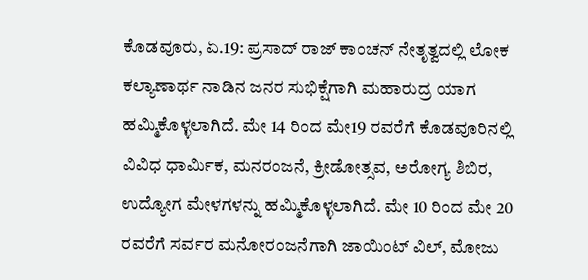ಕೊಡವೂರು, ಏ.19: ಪ್ರಸಾದ್ ರಾಜ್ ಕಾಂಚನ್ ನೇತೃತ್ವದಲ್ಲಿ ಲೋಕ ಕಲ್ಯಾಣಾರ್ಥ ನಾಡಿನ ಜನರ ಸುಭಿಕ್ಷೆಗಾಗಿ ಮಹಾರುದ್ರ ಯಾಗ ಹಮ್ಮಿಕೊಳ್ಳಲಾಗಿದೆ. ಮೇ 14 ರಿಂದ ಮೇ19 ರವರೆಗೆ ಕೊಡವೂರಿನಲ್ಲಿ ವಿವಿಧ ಧಾರ್ಮಿಕ, ಮನರಂಜನೆ, ಕ್ರೀಡೋತ್ಸವ, ಅರೋಗ್ಯ ಶಿಬಿರ, ಉದ್ಯೋಗ ಮೇಳಗಳನ್ನು ಹಮ್ಮಿಕೊಳ್ಳಲಾಗಿದೆ. ಮೇ 10 ರಿಂದ ಮೇ 20 ರವರೆಗೆ ಸರ್ವರ ಮನೋರಂಜನೆಗಾಗಿ ಜಾಯಿಂಟ್ ವಿಲ್, ಮೋಜು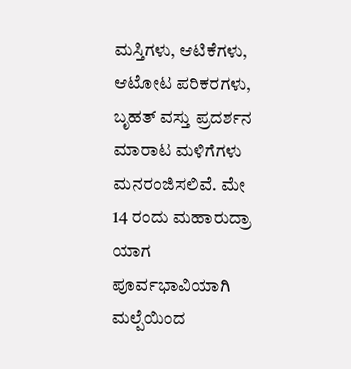ಮಸ್ತಿಗಳು, ಆಟಿಕೆಗಳು, ಆಟೋಟ ಪರಿಕರಗಳು, ಬೃಹತ್ ವಸ್ತು ಪ್ರದರ್ಶನ ಮಾರಾಟ ಮಳಿಗೆಗಳು ಮನರಂಜಿಸಲಿವೆ. ಮೇ 14 ರಂದು ಮಹಾರುದ್ರಾ ಯಾಗ ಪೂರ್ವಭಾವಿಯಾಗಿ ಮಲ್ಪೆಯಿಂದ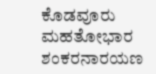ಕೊಡವೂರು ಮಹತೋಭಾರ ಶಂಕರನಾರಯಣ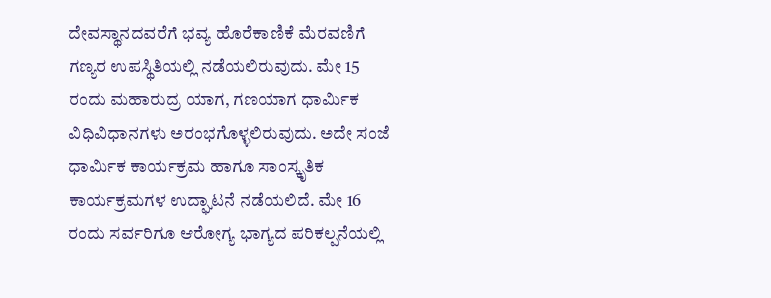ದೇವಸ್ಥಾನದವರೆಗೆ ಭವ್ಯ ಹೊರೆಕಾಣಿಕೆ ಮೆರವಣಿಗೆ ಗಣ್ಯರ ಉಪಸ್ಥಿತಿಯಲ್ಲಿ ನಡೆಯಲಿರುವುದು. ಮೇ 15 ರಂದು ಮಹಾರುದ್ರ ಯಾಗ, ಗಣಯಾಗ ಧಾರ್ಮಿಕ ವಿಧಿವಿಧಾನಗಳು ಅರಂಭಗೊಳ್ಳಲಿರುವುದು. ಅದೇ ಸಂಜೆ ಧಾರ್ಮಿಕ ಕಾರ್ಯಕ್ರಮ ಹಾಗೂ ಸಾಂಸ್ಕೃತಿಕ ಕಾರ್ಯಕ್ರಮಗಳ ಉದ್ಘಾಟನೆ ನಡೆಯಲಿದೆ. ಮೇ 16 ರಂದು ಸರ್ವರಿಗೂ ಆರೋಗ್ಯ ಭಾಗ್ಯದ ಪರಿಕಲ್ಪನೆಯಲ್ಲಿ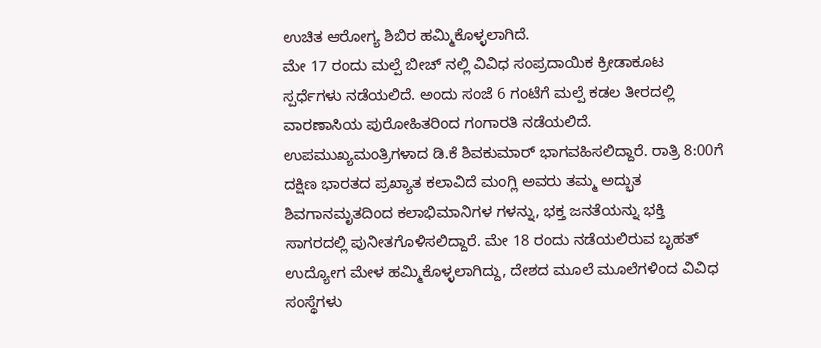ಉಚಿತ ಆರೋಗ್ಯ ಶಿಬಿರ ಹಮ್ಮಿಕೊಳ್ಳಲಾಗಿದೆ.
ಮೇ 17 ರಂದು ಮಲ್ಪೆ ಬೀಚ್ ನಲ್ಲಿ ವಿವಿಧ ಸಂಪ್ರದಾಯಿಕ ಕ್ರೀಡಾಕೂಟ ಸ್ಪರ್ಧೆಗಳು ನಡೆಯಲಿದೆ. ಅಂದು ಸಂಜೆ 6 ಗಂಟೆಗೆ ಮಲ್ಪೆ ಕಡಲ ತೀರದಲ್ಲಿ ವಾರಣಾಸಿಯ ಪುರೋಹಿತರಿಂದ ಗಂಗಾರತಿ ನಡೆಯಲಿದೆ. ಉಪಮುಖ್ಯಮಂತ್ರಿಗಳಾದ ಡಿ.ಕೆ ಶಿವಕುಮಾರ್ ಭಾಗವಹಿಸಲಿದ್ದಾರೆ. ರಾತ್ರಿ 8:00ಗೆ ದಕ್ಷಿಣ ಭಾರತದ ಪ್ರಖ್ಯಾತ ಕಲಾವಿದೆ ಮಂಗ್ಲಿ ಅವರು ತಮ್ಮ ಅದ್ಭುತ ಶಿವಗಾನಮೃತದಿಂದ ಕಲಾಭಿಮಾನಿಗಳ ಗಳನ್ನು, ಭಕ್ತ ಜನತೆಯನ್ನು ಭಕ್ತಿ ಸಾಗರದಲ್ಲಿ ಪುನೀತಗೊಳಿಸಲಿದ್ದಾರೆ. ಮೇ 18 ರಂದು ನಡೆಯಲಿರುವ ಬೃಹತ್ ಉದ್ಯೋಗ ಮೇಳ ಹಮ್ಮಿಕೊಳ್ಳಲಾಗಿದ್ದು, ದೇಶದ ಮೂಲೆ ಮೂಲೆಗಳಿಂದ ವಿವಿಧ ಸಂಸ್ಥೆಗಳು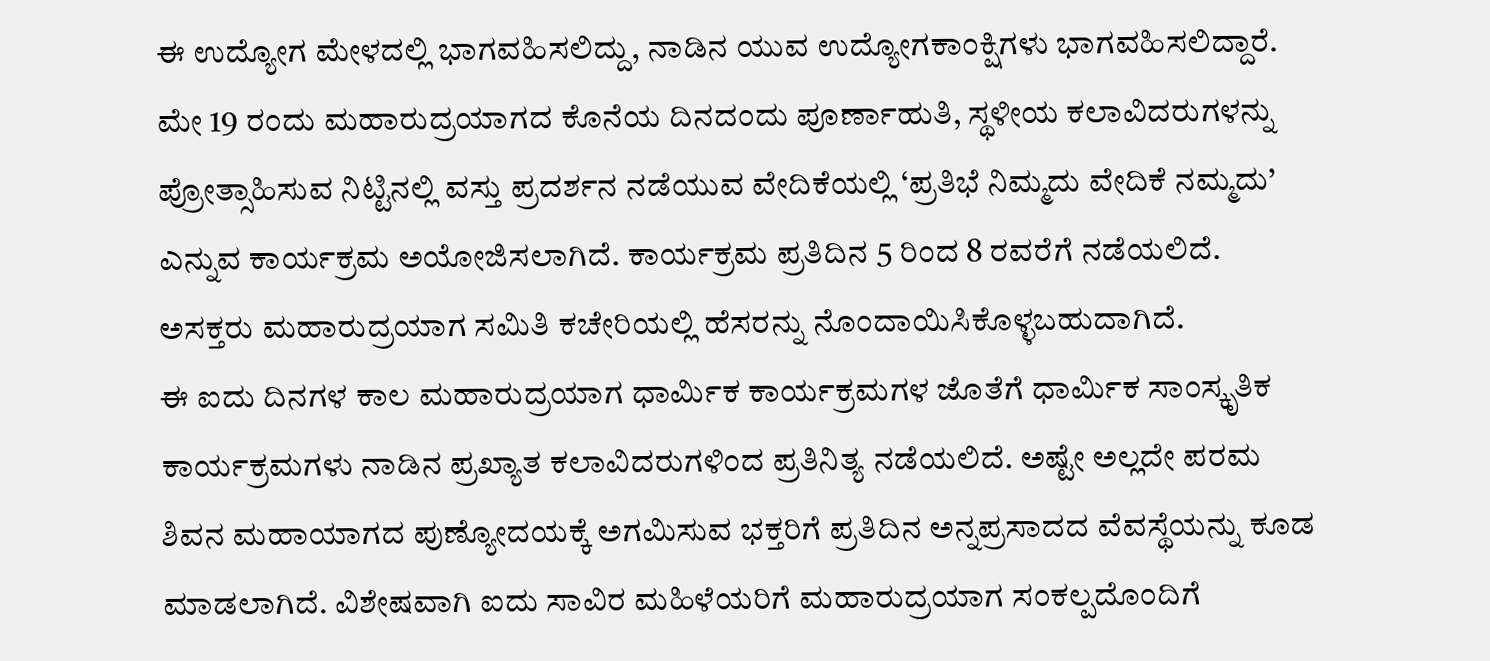ಈ ಉದ್ಯೋಗ ಮೇಳದಲ್ಲಿ ಭಾಗವಹಿಸಲಿದ್ದು, ನಾಡಿನ ಯುವ ಉದ್ಯೋಗಕಾಂಕ್ಷಿಗಳು ಭಾಗವಹಿಸಲಿದ್ದಾರೆ. ಮೇ 19 ರಂದು ಮಹಾರುದ್ರಯಾಗದ ಕೊನೆಯ ದಿನದಂದು ಪೂರ್ಣಾಹುತಿ, ಸ್ಥಳೀಯ ಕಲಾವಿದರುಗಳನ್ನು ಪ್ರೋತ್ಸಾಹಿಸುವ ನಿಟ್ಟಿನಲ್ಲಿ ವಸ್ತು ಪ್ರದರ್ಶನ ನಡೆಯುವ ವೇದಿಕೆಯಲ್ಲಿ ‘ಪ್ರತಿಭೆ ನಿಮ್ಮದು ವೇದಿಕೆ ನಮ್ಮದು’ ಎನ್ನುವ ಕಾರ್ಯಕ್ರಮ ಅಯೋಜಿಸಲಾಗಿದೆ. ಕಾರ್ಯಕ್ರಮ ಪ್ರತಿದಿನ 5 ರಿಂದ 8 ರವರೆಗೆ ನಡೆಯಲಿದೆ. ಅಸಕ್ತರು ಮಹಾರುದ್ರಯಾಗ ಸಮಿತಿ ಕಚೇರಿಯಲ್ಲಿ ಹೆಸರನ್ನು ನೊಂದಾಯಿಸಿಕೊಳ್ಳಬಹುದಾಗಿದೆ.
ಈ ಐದು ದಿನಗಳ ಕಾಲ ಮಹಾರುದ್ರಯಾಗ ಧಾರ್ಮಿಕ ಕಾರ್ಯಕ್ರಮಗಳ ಜೊತೆಗೆ ಧಾರ್ಮಿಕ ಸಾಂಸ್ಕೃತಿಕ ಕಾರ್ಯಕ್ರಮಗಳು ನಾಡಿನ ಪ್ರಖ್ಯಾತ ಕಲಾವಿದರುಗಳಿಂದ ಪ್ರತಿನಿತ್ಯ ನಡೆಯಲಿದೆ. ಅಷ್ಟೇ ಅಲ್ಲದೇ ಪರಮ ಶಿವನ ಮಹಾಯಾಗದ ಪುಣ್ಯೋದಯಕ್ಕೆ ಅಗಮಿಸುವ ಭಕ್ತರಿಗೆ ಪ್ರತಿದಿನ ಅನ್ನಪ್ರಸಾದದ ವೆವಸ್ಥೆಯನ್ನು ಕೂಡ ಮಾಡಲಾಗಿದೆ. ವಿಶೇಷವಾಗಿ ಐದು ಸಾವಿರ ಮಹಿಳೆಯರಿಗೆ ಮಹಾರುದ್ರಯಾಗ ಸಂಕಲ್ಪದೊಂದಿಗೆ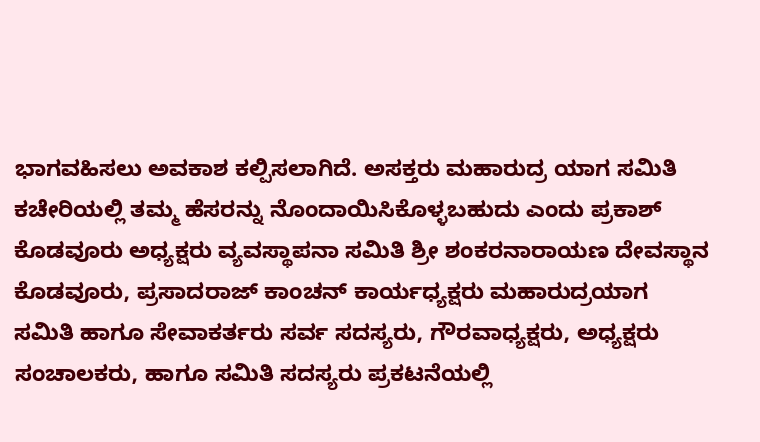ಭಾಗವಹಿಸಲು ಅವಕಾಶ ಕಲ್ಪಿಸಲಾಗಿದೆ. ಅಸಕ್ತರು ಮಹಾರುದ್ರ ಯಾಗ ಸಮಿತಿ ಕಚೇರಿಯಲ್ಲಿ ತಮ್ಮ ಹೆಸರನ್ನು ನೊಂದಾಯಿಸಿಕೊಳ್ಳಬಹುದು ಎಂದು ಪ್ರಕಾಶ್ ಕೊಡವೂರು ಅಧ್ಯಕ್ಷರು ವ್ಯವಸ್ಥಾಪನಾ ಸಮಿತಿ ಶ್ರೀ ಶಂಕರನಾರಾಯಣ ದೇವಸ್ಥಾನ ಕೊಡವೂರು, ಪ್ರಸಾದರಾಜ್ ಕಾಂಚನ್ ಕಾರ್ಯಧ್ಯಕ್ಷರು ಮಹಾರುದ್ರಯಾಗ ಸಮಿತಿ ಹಾಗೂ ಸೇವಾಕರ್ತರು ಸರ್ವ ಸದಸ್ಯರು, ಗೌರವಾಧ್ಯಕ್ಷರು, ಅಧ್ಯಕ್ಷರು ಸಂಚಾಲಕರು, ಹಾಗೂ ಸಮಿತಿ ಸದಸ್ಯರು ಪ್ರಕಟನೆಯಲ್ಲಿ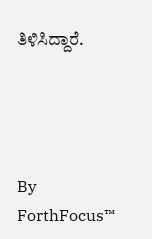ತಿಳಿಸಿದ್ದಾರೆ.




By
ForthFocus™